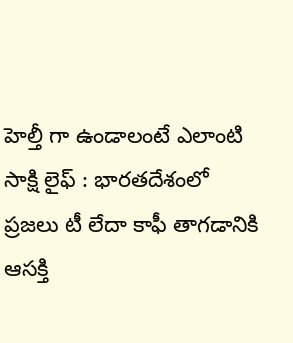హెల్తీ గా ఉండాలంటే ఎలాంటి
సాక్షి లైఫ్ : భారతదేశంలో ప్రజలు టీ లేదా కాఫీ తాగడానికి ఆసక్తి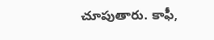చూపుతారు. కాఫీ,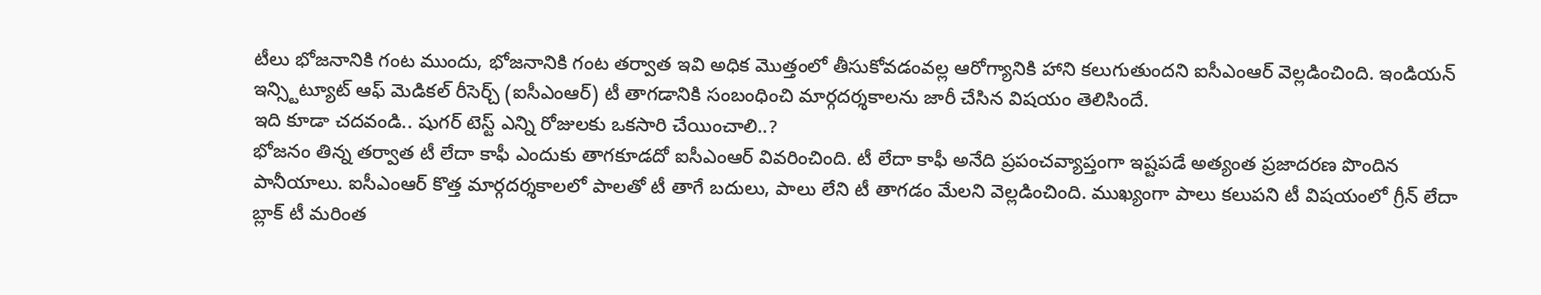టీలు భోజనానికి గంట ముందు, భోజనానికి గంట తర్వాత ఇవి అధిక మొత్తంలో తీసుకోవడంవల్ల ఆరోగ్యానికి హాని కలుగుతుందని ఐసీఎంఆర్ వెల్లడించింది. ఇండియన్ ఇన్స్టిట్యూట్ ఆఫ్ మెడికల్ రీసెర్చ్ (ఐసీఎంఆర్) టీ తాగడానికి సంబంధించి మార్గదర్శకాలను జారీ చేసిన విషయం తెలిసిందే.
ఇది కూడా చదవండి.. షుగర్ టెస్ట్ ఎన్ని రోజులకు ఒకసారి చేయించాలి..?
భోజనం తిన్న తర్వాత టీ లేదా కాఫీ ఎందుకు తాగకూడదో ఐసీఎంఆర్ వివరించింది. టీ లేదా కాఫీ అనేది ప్రపంచవ్యాప్తంగా ఇష్టపడే అత్యంత ప్రజాదరణ పొందిన పానీయాలు. ఐసీఎంఆర్ కొత్త మార్గదర్శకాలలో పాలతో టీ తాగే బదులు, పాలు లేని టీ తాగడం మేలని వెల్లడించింది. ముఖ్యంగా పాలు కలుపని టీ విషయంలో గ్రీన్ లేదా బ్లాక్ టీ మరింత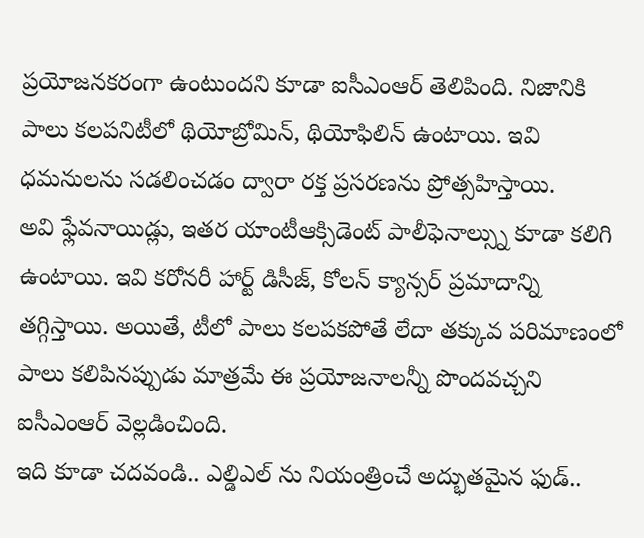ప్రయోజనకరంగా ఉంటుందని కూడా ఐసీఎంఆర్ తెలిపింది. నిజానికి పాలు కలపనిటీలో థియోబ్రోమిన్, థియోఫిలిన్ ఉంటాయి. ఇవి ధమనులను సడలించడం ద్వారా రక్త ప్రసరణను ప్రోత్సహిస్తాయి.
అవి ఫ్లేవనాయిడ్లు, ఇతర యాంటీఆక్సిడెంట్ పాలీఫెనాల్స్ను కూడా కలిగి ఉంటాయి. ఇవి కరోనరీ హార్ట్ డిసీజ్, కోలన్ క్యాన్సర్ ప్రమాదాన్ని తగ్గిస్తాయి. అయితే, టీలో పాలు కలపకపోతే లేదా తక్కువ పరిమాణంలో పాలు కలిపినప్పుడు మాత్రమే ఈ ప్రయోజనాలన్నీ పొందవచ్చని ఐసీఎంఆర్ వెల్లడించింది.
ఇది కూడా చదవండి.. ఎల్డిఎల్ ను నియంత్రించే అద్భుతమైన ఫుడ్..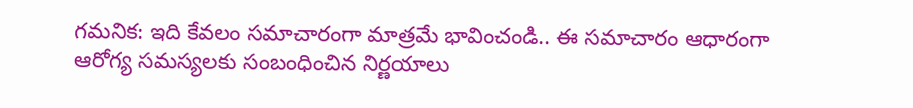గమనిక: ఇది కేవలం సమాచారంగా మాత్రమే భావించండి.. ఈ సమాచారం ఆధారంగా ఆరోగ్య సమస్యలకు సంబంధించిన నిర్ణయాలు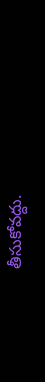తీసుకోవద్దు.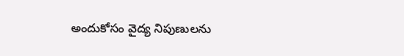అందుకోసం వైద్య నిపుణులను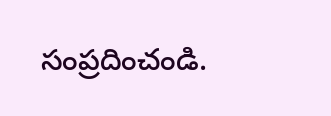సంప్రదించండి.